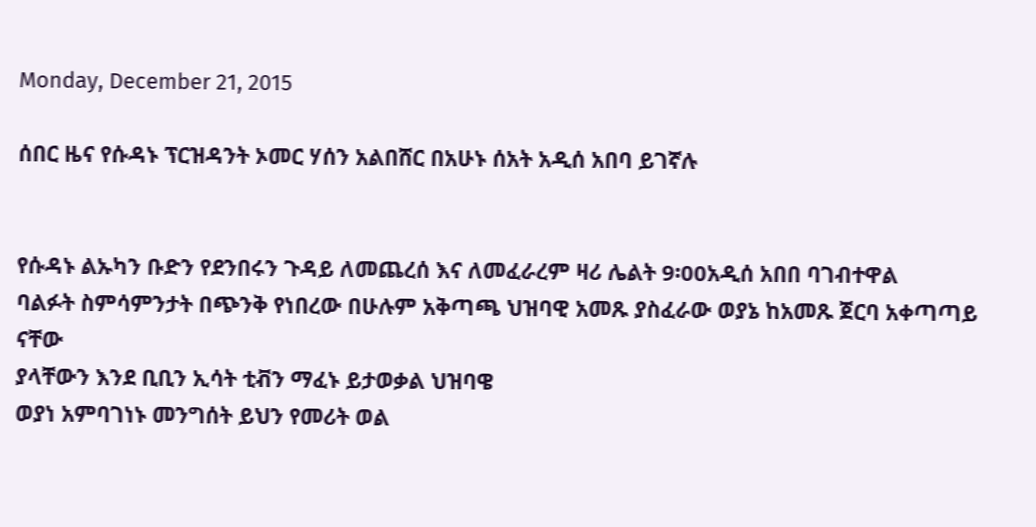Monday, December 21, 2015

ሰበር ዜና የሱዳኑ ፕርዝዳንት ኦመር ሃሰን አልበሸር በአሁኑ ሰአት አዲሰ አበባ ይገኛሉ


የሱዳኑ ልኡካን ቡድን የደንበሩን ጉዳይ ለመጨረሰ እና ለመፈራረም ዛሪ ሌልት 9፡00አዲሰ አበበ ባገብተዋል
ባልፉት ስምሳምንታት በጭንቅ የነበረው በሁሉም አቅጣጫ ህዝባዊ አመጹ ያስፈራው ወያኔ ከአመጹ ጀርባ አቀጣጣይ ናቸው
ያላቸውን እንደ ቢቢን ኢሳት ቲቭን ማፈኑ ይታወቃል ህዝባዌ
ወያነ አምባገነኑ መንግሰት ይህን የመሪት ወል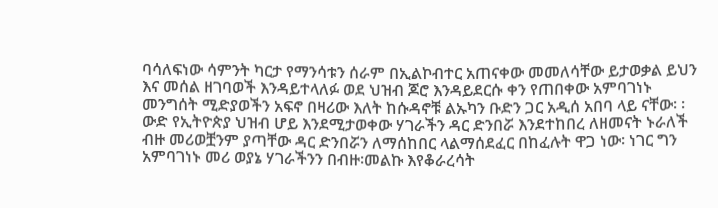ባሳለፍነው ሳምንት ካርታ የማንሳቱን ሰራም በኢልኮብተር አጠናቀው መመለሳቸው ይታወቃል ይህን እና መሰል ዘገባወች እንዳይተላለፉ ወደ ህዝብ ጆሮ እንዳይደርሱ ቀን የጠበቀው አምባገነኑ መንግሰት ሚድያወችን አፍኖ በዛሪው እለት ከሱዳኖቹ ልኡካን ቡድን ጋር አዲሰ አበባ ላይ ናቸው፡ ፡
ውድ የኢትዮጵያ ህዝብ ሆይ እንደሚታወቀው ሃገራችን ዳር ድንበሯ እንደተከበረ ለዘመናት ኑራለች ብዙ መሪወቿንም ያጣቸው ዳር ድንበሯን ለማሰከበር ላልማሰደፈር በከፈሉት ዋጋ ነው፡ ነገር ግን አምባገነኑ መሪ ወያኔ ሃገራችንን በብዙ፡መልኩ እየቆራረሳት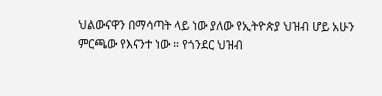ህልውናዋን በማሳጣት ላይ ነው ያለው የኢትዮጵያ ህዝብ ሆይ አሁን ምርጫው የእናንተ ነው ። የጎንደር ህዝብ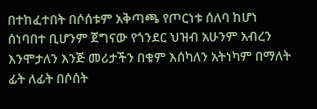በተከፈተበት በሶሰቱም አቅጣጫ የጦርነቱ ሰለባ ከሆነ ሰነባበተ ቢሆንም ጀግናው የጎንደር ህዝብ አሁንም አብረን እንሞታለን እንጅ መሪታችን በቁም እሰካለን አትነካም በማለት ፊት ለፊት በሶሰት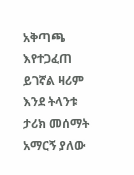አቅጣጫ እየተጋፈጠ ይገኛል ዛሪም እንደ ትላንቱ ታሪክ መሰማት አማርኝ ያለው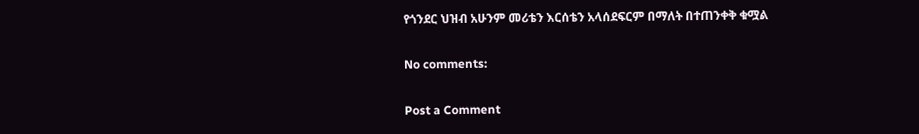የጎንደር ህዝብ አሁንም መሪቴን እርሰቴን አላሰደፍርም በማለት በተጠንቀቅ ቁሟል

No comments:

Post a Comment